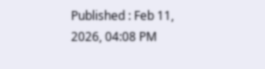Published : Feb 11, 2026, 04:08 PM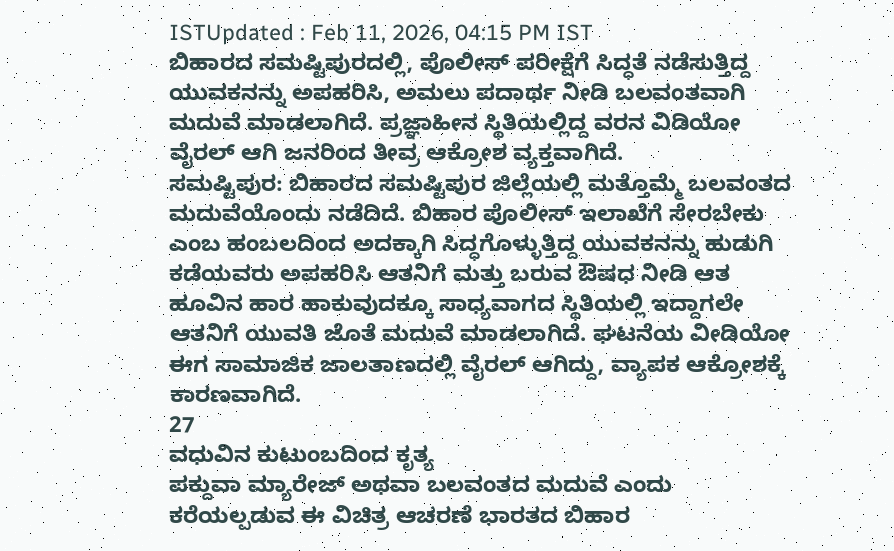ISTUpdated : Feb 11, 2026, 04:15 PM IST
ಬಿಹಾರದ ಸಮಷ್ಟಿಪುರದಲ್ಲಿ, ಪೊಲೀಸ್ ಪರೀಕ್ಷೆಗೆ ಸಿದ್ಧತೆ ನಡೆಸುತ್ತಿದ್ದ ಯುವಕನನ್ನು ಅಪಹರಿಸಿ, ಅಮಲು ಪದಾರ್ಥ ನೀಡಿ ಬಲವಂತವಾಗಿ ಮದುವೆ ಮಾಡಲಾಗಿದೆ. ಪ್ರಜ್ಞಾಹೀನ ಸ್ಥಿತಿಯಲ್ಲಿದ್ದ ವರನ ವಿಡಿಯೋ ವೈರಲ್ ಆಗಿ ಜನರಿಂದ ತೀವ್ರ ಆಕ್ರೋಶ ವ್ಯಕ್ತವಾಗಿದೆ.
ಸಮಷ್ಟಿಪುರ: ಬಿಹಾರದ ಸಮಷ್ಟಿಪುರ ಜಿಲ್ಲೆಯಲ್ಲಿ ಮತ್ತೊಮ್ಮೆ ಬಲವಂತದ ಮದುವೆಯೊಂದು ನಡೆದಿದೆ. ಬಿಹಾರ ಪೊಲೀಸ್ ಇಲಾಖೆಗೆ ಸೇರಬೇಕು ಎಂಬ ಹಂಬಲದಿಂದ ಅದಕ್ಕಾಗಿ ಸಿದ್ಧಗೊಳ್ಳುತ್ತಿದ್ದ ಯುವಕನನ್ನು ಹುಡುಗಿ ಕಡೆಯವರು ಅಪಹರಿಸಿ ಆತನಿಗೆ ಮತ್ತು ಬರುವ ಔಷಧ ನೀಡಿ ಆತ ಹೂವಿನ ಹಾರ ಹಾಕುವುದಕ್ಕೂ ಸಾಧ್ಯವಾಗದ ಸ್ಥಿತಿಯಲ್ಲಿ ಇದ್ದಾಗಲೇ ಆತನಿಗೆ ಯುವತಿ ಜೊತೆ ಮದುವೆ ಮಾಡಲಾಗಿದೆ. ಘಟನೆಯ ವೀಡಿಯೋ ಈಗ ಸಾಮಾಜಿಕ ಜಾಲತಾಣದಲ್ಲಿ ವೈರಲ್ ಆಗಿದ್ದು, ವ್ಯಾಪಕ ಆಕ್ರೋಶಕ್ಕೆ ಕಾರಣವಾಗಿದೆ.
27
ವಧುವಿನ ಕುಟುಂಬದಿಂದ ಕೃತ್ಯ
ಪಕ್ದುವಾ ಮ್ಯಾರೇಜ್ ಅಥವಾ ಬಲವಂತದ ಮದುವೆ ಎಂದು ಕರೆಯಲ್ಪಡುವ ಈ ವಿಚಿತ್ರ ಆಚರಣೆ ಭಾರತದ ಬಿಹಾರ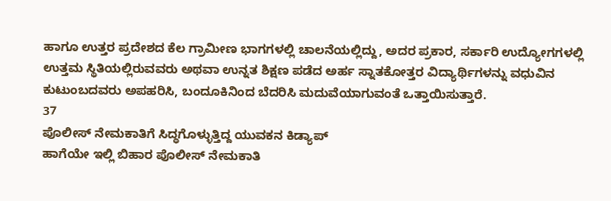ಹಾಗೂ ಉತ್ತರ ಪ್ರದೇಶದ ಕೆಲ ಗ್ರಾಮೀಣ ಭಾಗಗಳಲ್ಲಿ ಚಾಲನೆಯಲ್ಲಿದ್ದು, ಅದರ ಪ್ರಕಾರ, ಸರ್ಕಾರಿ ಉದ್ಯೋಗಗಳಲ್ಲಿ ಉತ್ತಮ ಸ್ಥಿತಿಯಲ್ಲಿರುವವರು ಅಥವಾ ಉನ್ನತ ಶಿಕ್ಷಣ ಪಡೆದ ಅರ್ಹ ಸ್ನಾತಕೋತ್ತರ ವಿದ್ಯಾರ್ಥಿಗಳನ್ನು ವಧುವಿನ ಕುಟುಂಬದವರು ಅಪಹರಿಸಿ, ಬಂದೂಕಿನಿಂದ ಬೆದರಿಸಿ ಮದುವೆಯಾಗುವಂತೆ ಒತ್ತಾಯಿಸುತ್ತಾರೆ.
37
ಪೊಲೀಸ್ ನೇಮಕಾತಿಗೆ ಸಿದ್ಧಗೊಳ್ಳುತ್ತಿದ್ದ ಯುವಕನ ಕಿಡ್ಯಾಪ್
ಹಾಗೆಯೇ ಇಲ್ಲಿ ಬಿಹಾರ ಪೊಲೀಸ್ ನೇಮಕಾತಿ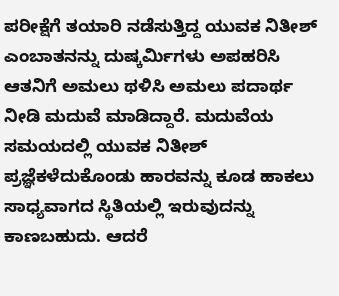ಪರೀಕ್ಷೆಗೆ ತಯಾರಿ ನಡೆಸುತ್ತಿದ್ದ ಯುವಕ ನಿತೀಶ್ ಎಂಬಾತನನ್ನು ದುಷ್ಕರ್ಮಿಗಳು ಅಪಹರಿಸಿ ಆತನಿಗೆ ಅಮಲು ಥಳಿಸಿ ಅಮಲು ಪದಾರ್ಥ ನೀಡಿ ಮದುವೆ ಮಾಡಿದ್ದಾರೆ. ಮದುವೆಯ ಸಮಯದಲ್ಲಿ ಯುವಕ ನಿತೀಶ್ ಪ್ರಜ್ಞೆಕಳೆದುಕೊಂಡು ಹಾರವನ್ನು ಕೂಡ ಹಾಕಲು ಸಾಧ್ಯವಾಗದ ಸ್ಥಿತಿಯಲ್ಲಿ ಇರುವುದನ್ನು ಕಾಣಬಹುದು. ಆದರೆ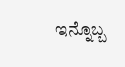ಇನ್ನೊಬ್ಬ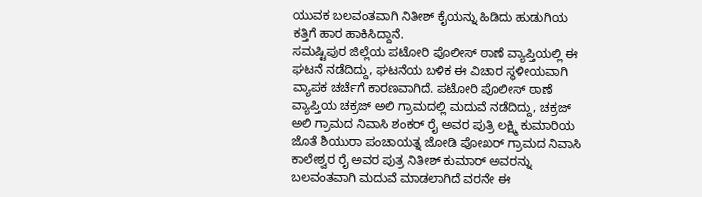ಯುವಕ ಬಲವಂತವಾಗಿ ನಿತೀಶ್ ಕೈಯನ್ನು ಹಿಡಿದು ಹುಡುಗಿಯ ಕತ್ತಿಗೆ ಹಾರ ಹಾಕಿಸಿದ್ದಾನೆ.
ಸಮಷ್ಟಿಪುರ ಜಿಲ್ಲೆಯ ಪಟೋರಿ ಪೊಲೀಸ್ ಠಾಣೆ ವ್ಯಾಪ್ತಿಯಲ್ಲಿ ಈ ಘಟನೆ ನಡೆದಿದ್ದು, ಘಟನೆಯ ಬಳಿಕ ಈ ವಿಚಾರ ಸ್ಥಳೀಯವಾಗಿ ವ್ಯಾಪಕ ಚರ್ಚೆಗೆ ಕಾರಣವಾಗಿದೆ. ಪಟೋರಿ ಪೊಲೀಸ್ ಠಾಣೆ ವ್ಯಾಪ್ತಿಯ ಚಕ್ರಜ್ ಅಲಿ ಗ್ರಾಮದಲ್ಲಿ ಮದುವೆ ನಡೆದಿದ್ದು, ಚಕ್ರಜ್ ಅಲಿ ಗ್ರಾಮದ ನಿವಾಸಿ ಶಂಕರ್ ರೈ ಅವರ ಪುತ್ರಿ ಲಕ್ಷ್ಮಿ ಕುಮಾರಿಯ ಜೊತೆ ಶಿಯುರಾ ಪಂಚಾಯತ್ನ ಜೋಡಿ ಪೋಖರ್ ಗ್ರಾಮದ ನಿವಾಸಿ ಕಾಲೇಶ್ವರ ರೈ ಅವರ ಪುತ್ರ ನಿತೀಶ್ ಕುಮಾರ್ ಅವರನ್ನು ಬಲವಂತವಾಗಿ ಮದುವೆ ಮಾಡಲಾಗಿದೆ ವರನೇ ಈ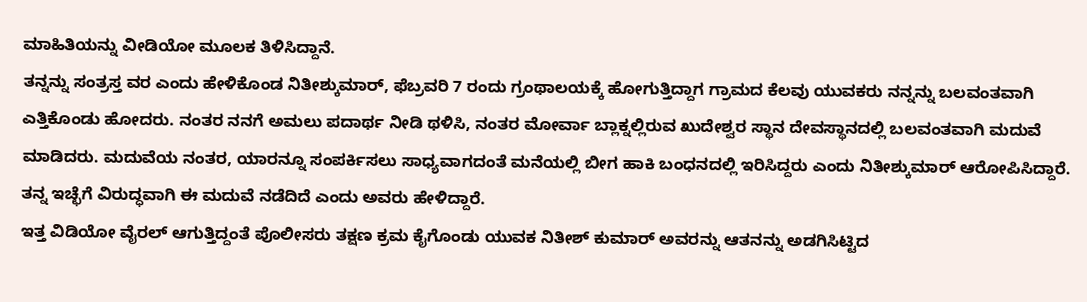ಮಾಹಿತಿಯನ್ನು ವೀಡಿಯೋ ಮೂಲಕ ತಿಳಿಸಿದ್ದಾನೆ.
ತನ್ನನ್ನು ಸಂತ್ರಸ್ತ ವರ ಎಂದು ಹೇಳಿಕೊಂಡ ನಿತೀಶ್ಕುಮಾರ್, ಫೆಬ್ರವರಿ 7 ರಂದು ಗ್ರಂಥಾಲಯಕ್ಕೆ ಹೋಗುತ್ತಿದ್ದಾಗ ಗ್ರಾಮದ ಕೆಲವು ಯುವಕರು ನನ್ನನ್ನು ಬಲವಂತವಾಗಿ ಎತ್ತಿಕೊಂಡು ಹೋದರು. ನಂತರ ನನಗೆ ಅಮಲು ಪದಾರ್ಥ ನೀಡಿ ಥಳಿಸಿ, ನಂತರ ಮೋರ್ವಾ ಬ್ಲಾಕ್ನಲ್ಲಿರುವ ಖುದೇಶ್ವರ ಸ್ಥಾನ ದೇವಸ್ಥಾನದಲ್ಲಿ ಬಲವಂತವಾಗಿ ಮದುವೆ ಮಾಡಿದರು. ಮದುವೆಯ ನಂತರ, ಯಾರನ್ನೂ ಸಂಪರ್ಕಿಸಲು ಸಾಧ್ಯವಾಗದಂತೆ ಮನೆಯಲ್ಲಿ ಬೀಗ ಹಾಕಿ ಬಂಧನದಲ್ಲಿ ಇರಿಸಿದ್ದರು ಎಂದು ನಿತೀಶ್ಕುಮಾರ್ ಆರೋಪಿಸಿದ್ದಾರೆ. ತನ್ನ ಇಚ್ಛೆಗೆ ವಿರುದ್ಧವಾಗಿ ಈ ಮದುವೆ ನಡೆದಿದೆ ಎಂದು ಅವರು ಹೇಳಿದ್ದಾರೆ.
ಇತ್ತ ವಿಡಿಯೋ ವೈರಲ್ ಆಗುತ್ತಿದ್ದಂತೆ ಪೊಲೀಸರು ತಕ್ಷಣ ಕ್ರಮ ಕೈಗೊಂಡು ಯುವಕ ನಿತೀಶ್ ಕುಮಾರ್ ಅವರನ್ನು ಆತನನ್ನು ಅಡಗಿಸಿಟ್ಟಿದ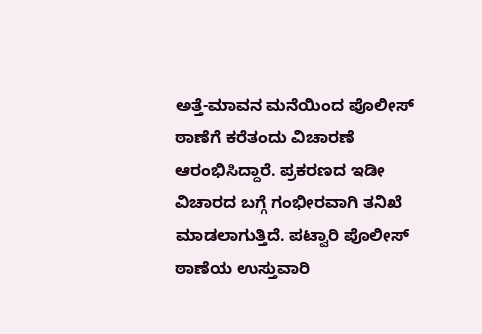ಅತ್ತೆ-ಮಾವನ ಮನೆಯಿಂದ ಪೊಲೀಸ್ ಠಾಣೆಗೆ ಕರೆತಂದು ವಿಚಾರಣೆ ಆರಂಭಿಸಿದ್ದಾರೆ. ಪ್ರಕರಣದ ಇಡೀ ವಿಚಾರದ ಬಗ್ಗೆ ಗಂಭೀರವಾಗಿ ತನಿಖೆ ಮಾಡಲಾಗುತ್ತಿದೆ. ಪಟ್ವಾರಿ ಪೊಲೀಸ್ ಠಾಣೆಯ ಉಸ್ತುವಾರಿ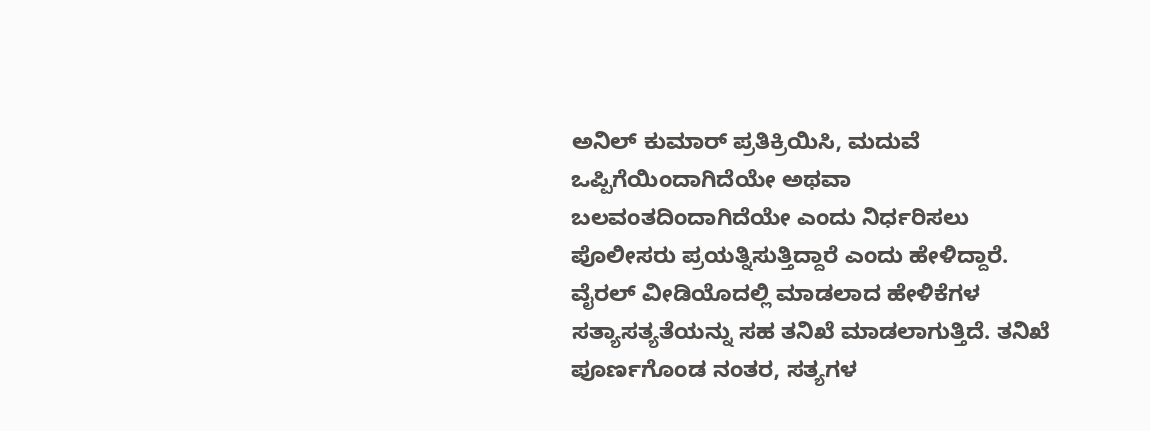ಅನಿಲ್ ಕುಮಾರ್ ಪ್ರತಿಕ್ರಿಯಿಸಿ, ಮದುವೆ ಒಪ್ಪಿಗೆಯಿಂದಾಗಿದೆಯೇ ಅಥವಾ ಬಲವಂತದಿಂದಾಗಿದೆಯೇ ಎಂದು ನಿರ್ಧರಿಸಲು ಪೊಲೀಸರು ಪ್ರಯತ್ನಿಸುತ್ತಿದ್ದಾರೆ ಎಂದು ಹೇಳಿದ್ದಾರೆ. ವೈರಲ್ ವೀಡಿಯೊದಲ್ಲಿ ಮಾಡಲಾದ ಹೇಳಿಕೆಗಳ ಸತ್ಯಾಸತ್ಯತೆಯನ್ನು ಸಹ ತನಿಖೆ ಮಾಡಲಾಗುತ್ತಿದೆ. ತನಿಖೆ ಪೂರ್ಣಗೊಂಡ ನಂತರ, ಸತ್ಯಗಳ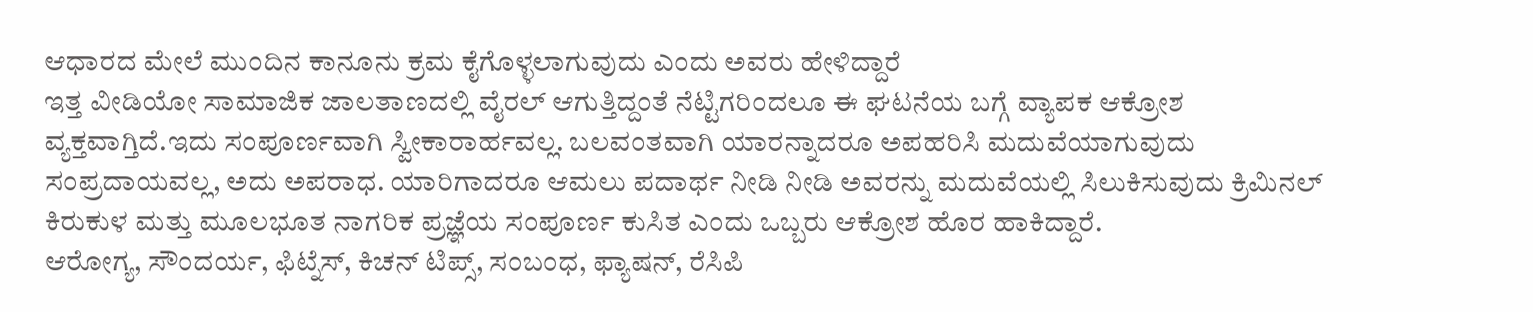ಆಧಾರದ ಮೇಲೆ ಮುಂದಿನ ಕಾನೂನು ಕ್ರಮ ಕೈಗೊಳ್ಳಲಾಗುವುದು ಎಂದು ಅವರು ಹೇಳಿದ್ದಾರೆ
ಇತ್ತ ವೀಡಿಯೋ ಸಾಮಾಜಿಕ ಜಾಲತಾಣದಲ್ಲಿ ವೈರಲ್ ಆಗುತ್ತಿದ್ದಂತೆ ನೆಟ್ಟಿಗರಿಂದಲೂ ಈ ಘಟನೆಯ ಬಗ್ಗೆ ವ್ಯಾಪಕ ಆಕ್ರೋಶ ವ್ಯಕ್ತವಾಗ್ತಿದೆ.ಇದು ಸಂಪೂರ್ಣವಾಗಿ ಸ್ವೀಕಾರಾರ್ಹವಲ್ಲ. ಬಲವಂತವಾಗಿ ಯಾರನ್ನಾದರೂ ಅಪಹರಿಸಿ ಮದುವೆಯಾಗುವುದು ಸಂಪ್ರದಾಯವಲ್ಲ, ಅದು ಅಪರಾಧ. ಯಾರಿಗಾದರೂ ಆಮಲು ಪದಾರ್ಥ ನೀಡಿ ನೀಡಿ ಅವರನ್ನು ಮದುವೆಯಲ್ಲಿ ಸಿಲುಕಿಸುವುದು ಕ್ರಿಮಿನಲ್ ಕಿರುಕುಳ ಮತ್ತು ಮೂಲಭೂತ ನಾಗರಿಕ ಪ್ರಜ್ಞೆಯ ಸಂಪೂರ್ಣ ಕುಸಿತ ಎಂದು ಒಬ್ಬರು ಆಕ್ರೋಶ ಹೊರ ಹಾಕಿದ್ದಾರೆ.
ಆರೋಗ್ಯ, ಸೌಂದರ್ಯ, ಫಿಟ್ನೆಸ್, ಕಿಚನ್ ಟಿಪ್ಸ್, ಸಂಬಂಧ, ಫ್ಯಾಷನ್, ರೆಸಿಪಿ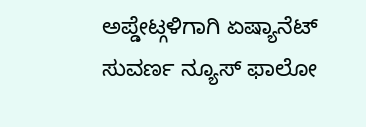ಅಪ್ಡೇಟ್ಗಳಿಗಾಗಿ ಏಷ್ಯಾನೆಟ್ ಸುವರ್ಣ ನ್ಯೂಸ್ ಫಾಲೋ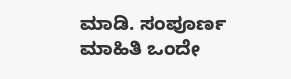ಮಾಡಿ. ಸಂಪೂರ್ಣ ಮಾಹಿತಿ ಒಂದೇ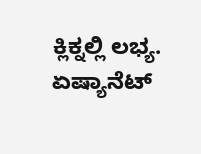ಕ್ಲಿಕ್ನಲ್ಲಿ ಲಭ್ಯ. ಏಷ್ಯಾನೆಟ್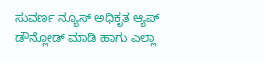ಸುವರ್ಣ ನ್ಯೂಸ್ ಅಧಿಕೃತ ಆ್ಯಪ್ ಡೌನ್ಲೋಡ್ ಮಾಡಿ ಹಾಗು ಎಲ್ಲಾ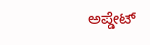ಅಪ್ಡೇಟ್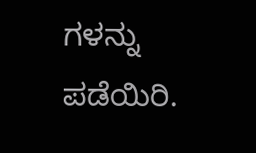ಗಳನ್ನು ಪಡೆಯಿರಿ.